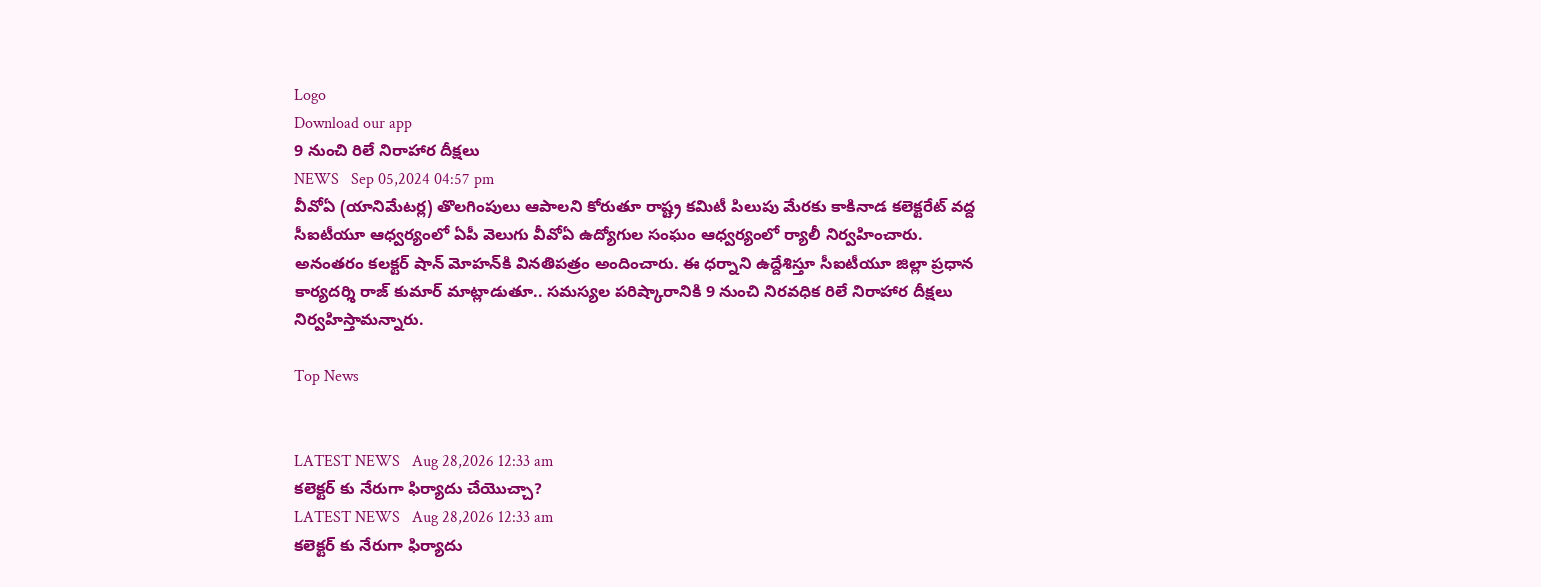Logo
Download our app
9 నుంచి రిలే నిరాహార దీక్షలు
NEWS   Sep 05,2024 04:57 pm
వీవోఏ (యానిమేటర్ల) తొలగింపులు ఆపాలని కోరుతూ రాష్ట్ర కమిటీ పిలుపు మేరకు కాకినాడ కలెక్టరేట్ వద్ద సీఐటీయూ ఆధ్వర్యంలో ఏపీ వెలుగు వీవోఏ ఉద్యోగుల సంఘం ఆధ్వర్యంలో ర్యాలీ నిర్వహించారు. అనంతరం కలక్టర్ షాన్ మోహన్‌కి వినతిపత్రం అందించారు. ఈ ధర్నాని ఉద్దేశిస్తూ సీఐటీయూ జిల్లా ప్రధాన కార్యదర్శి రాజ్ కుమార్ మాట్లాడుతూ.. సమస్యల పరిష్కారానికి 9 నుంచి నిరవధిక రిలే నిరాహార దీక్షలు నిర్వహిస్తామన్నారు.

Top News


LATEST NEWS   Aug 28,2026 12:33 am
కలెక్టర్ కు నేరుగా ఫిర్యాదు చేయొచ్చా?
LATEST NEWS   Aug 28,2026 12:33 am
కలెక్టర్ కు నేరుగా ఫిర్యాదు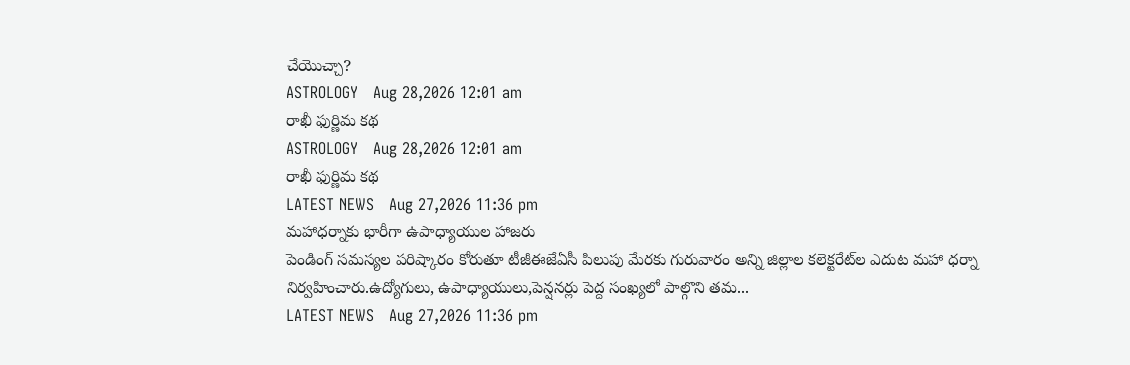చేయొచ్చా?
ASTROLOGY   Aug 28,2026 12:01 am
రాఖీ ఫుర్ణిమ కథ
ASTROLOGY   Aug 28,2026 12:01 am
రాఖీ ఫుర్ణిమ కథ
LATEST NEWS   Aug 27,2026 11:36 pm
మహాధర్నాకు భారీగా ఉపాధ్యాయుల హాజరు
పెండింగ్‌ సమస్యల పరిష్కారం కోరుతూ టీజీఈజేఏసీ పిలుపు మేరకు గురువారం అన్ని జిల్లాల కలెక్టరేట్‌ల ఎదుట మహా ధర్నా నిర్వహించారు.ఉద్యోగులు, ఉపాధ్యాయులు,పెన్షనర్లు పెద్ద సంఖ్యలో పాల్గొని తమ...
LATEST NEWS   Aug 27,2026 11:36 pm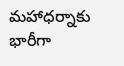మహాధర్నాకు భారీగా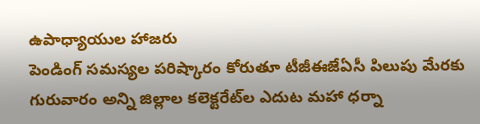ఉపాధ్యాయుల హాజరు
పెండింగ్‌ సమస్యల పరిష్కారం కోరుతూ టీజీఈజేఏసీ పిలుపు మేరకు గురువారం అన్ని జిల్లాల కలెక్టరేట్‌ల ఎదుట మహా ధర్నా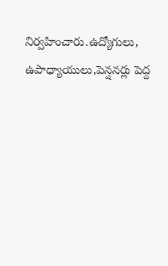నిర్వహించారు.ఉద్యోగులు, ఉపాధ్యాయులు,పెన్షనర్లు పెద్ద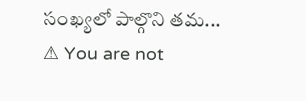సంఖ్యలో పాల్గొని తమ...
⚠ You are not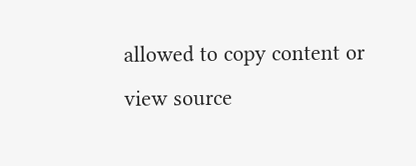allowed to copy content or view source